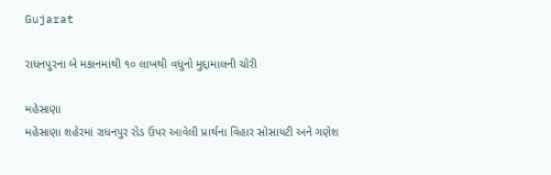Gujarat

રાધનપુરના બે મકાનમાંથી ૧૦ લાખથી વધુનો મુદ્દામાલની ચોરી

મહેસાણા
મહેસાણા શહેરમાં રાધનપુર રોડ ઉપર આવેલી પ્રાર્થના વિહાર સોસાયટી અને ગણેશ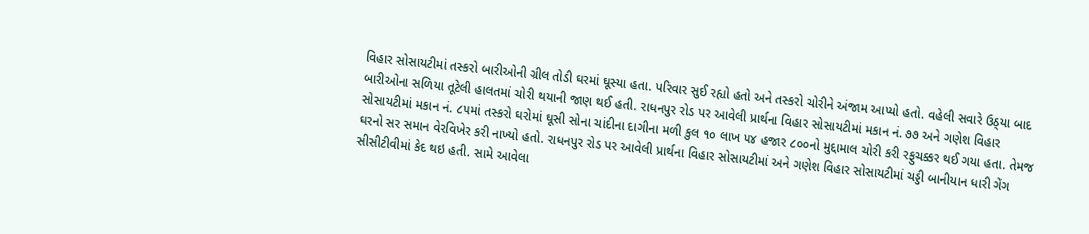વિહાર સોસાયટીમાં તસ્કરો બારીઓની ગ્રીલ તોડી ઘરમાં ઘૂસ્યા હતા. પરિવાર સુઈ રહ્યો હતો અને તસ્કરો ચોરીને અંજામ આપ્યો હતો. વહેલી સવારે ઉઠ્‌યા બાદ બારીઓના સળિયા તૂટેલી હાલતમાં ચોરી થયાની જાણ થઈ હતી. રાધનપુર રોડ પર આવેલી પ્રાર્થના વિહાર સોસાયટીમાં મકાન નં. ૭૭ અને ગણેશ વિહાર સોસાયટીમાં મકાન નં. ૮૫માં તસ્કરો ઘરોમાં ઘૂસી સોના ચાંદીના દાગીના મળી કુલ ૧૦ લાખ ૫૪ હજાર ૮૦૦નો મુદ્દામાલ ચોરી કરી રફુચક્કર થઈ ગયા હતા. તેમજ ઘરનો સર સમાન વેરવિખેર કરી નાખ્યો હતો. રાધનપુર રોડ પર આવેલી પ્રાર્થના વિહાર સોસાયટીમાં અને ગણેશ વિહાર સોસાયટીમાં ચડ્ડી બાનીયાન ધારી ગેંગ સીસીટીવીમાં કેદ થઇ હતી. સામે આવેલા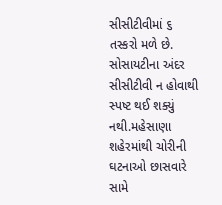સીસીટીવીમાં ૬ તસ્કરો મળે છે. સોસાયટીના અંદર સીસીટીવી ન હોવાથી સ્પષ્ટ થઈ શક્યું નથી.મહેસાણા શહેરમાંથી ચોરીની ઘટનાઓ છાસવારે સામે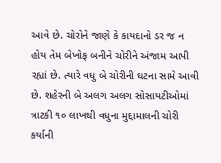આવે છે. ચોરોને જાણે કે કાયદાનો ડર જ ન હોય તેમ બેખોફ બનીને ચોરીને અંજામ આપી રહ્યાં છે. ત્યારે વધુ બે ચોરીની ઘટના સામે આવી છે. શહેરની બે અલગ અલગ સોસાયટીઓમાં ત્રાટકી ૧૦ લાખથી વધુના મુદ્દામાલની ચોરી કર્યાની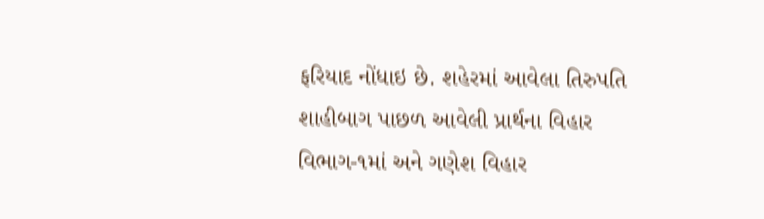ફરિયાદ નોંધાઇ છે. શહેરમાં આવેલા તિરુપતિ શાહીબાગ પાછળ આવેલી પ્રાર્થના વિહાર વિભાગ-૧માં અને ગણેશ વિહાર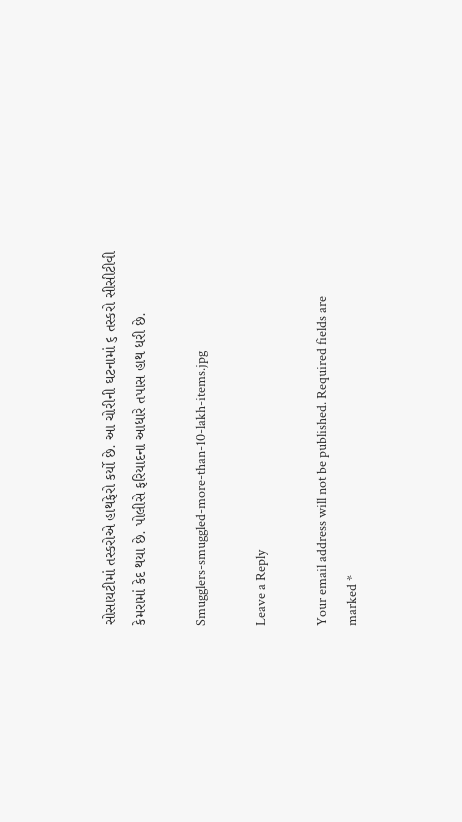સોસાયટીમાં તસ્કરોએ હાથફેરો કર્યો છે. આ ચોરીની ઘટનામાં ૬ તસ્કરો સીસીટીવી કેમરામાં કેદ થયા છે. પોલીસે ફરિયાદના આધારે તપાસ હાથ ધરી છે.

Smugglers-smuggled-more-than-10-lakh-items.jpg

Leave a Reply

Your email address will not be published. Required fields are marked *